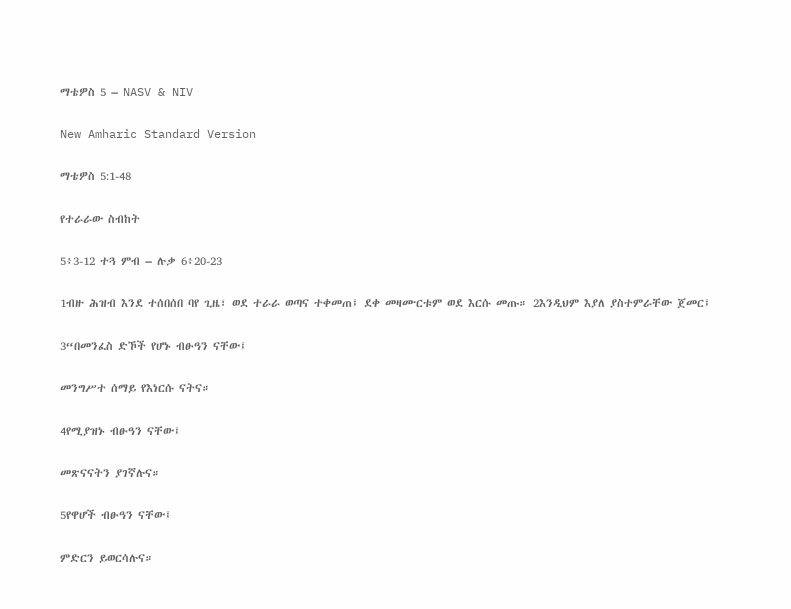ማቴዎስ 5 – NASV & NIV

New Amharic Standard Version

ማቴዎስ 5:1-48

የተራራው ስብከት

5፥3-12 ተጓ ምብ – ሉቃ 6፥20-23

1ብዙ ሕዝብ እንደ ተሰበሰበ ባየ ጊዜ፣ ወደ ተራራ ወጣና ተቀመጠ፤ ደቀ መዛሙርቱም ወደ እርሱ መጡ። 2እንዲህም እያለ ያስተምራቸው ጀመር፤

3“በመንፈስ ድኾች የሆኑ ብፁዓን ናቸው፤

መንግሥተ ሰማይ የእነርሱ ናትና።

4የሚያዝኑ ብፁዓን ናቸው፤

መጽናናትን ያገኛሉና።

5የዋሆች ብፁዓን ናቸው፤

ምድርን ይወርሳሉና።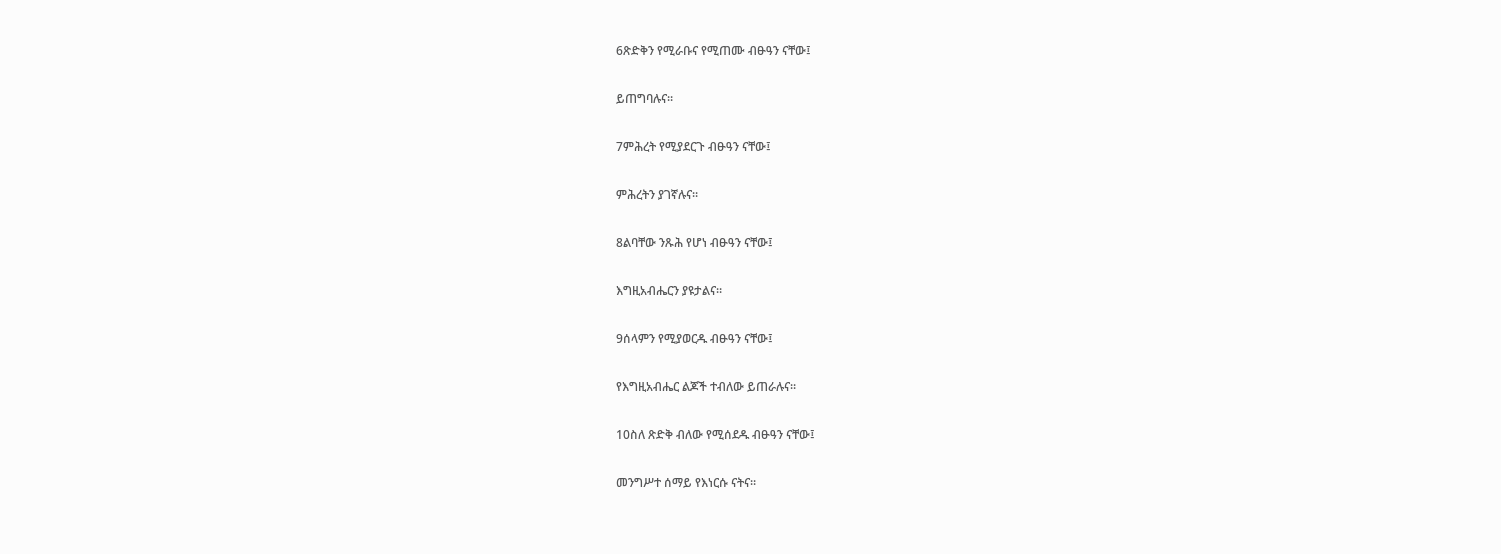6ጽድቅን የሚራቡና የሚጠሙ ብፁዓን ናቸው፤

ይጠግባሉና።

7ምሕረት የሚያደርጉ ብፁዓን ናቸው፤

ምሕረትን ያገኛሉና።

8ልባቸው ንጹሕ የሆነ ብፁዓን ናቸው፤

እግዚአብሔርን ያዩታልና።

9ሰላምን የሚያወርዱ ብፁዓን ናቸው፤

የእግዚአብሔር ልጆች ተብለው ይጠራሉና።

10ስለ ጽድቅ ብለው የሚሰደዱ ብፁዓን ናቸው፤

መንግሥተ ሰማይ የእነርሱ ናትና።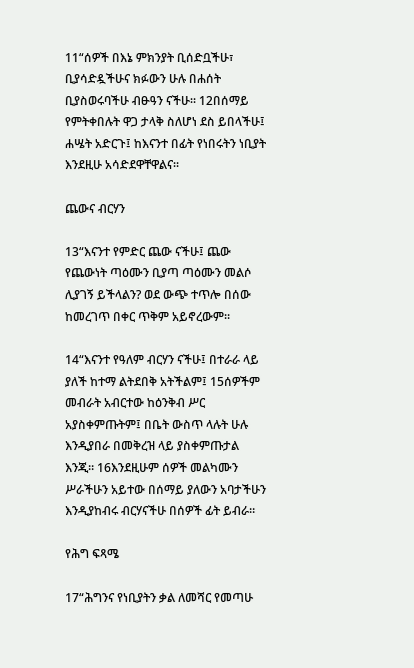11“ሰዎች በእኔ ምክንያት ቢሰድቧችሁ፣ ቢያሳድዷችሁና ክፉውን ሁሉ በሐሰት ቢያስወሩባችሁ ብፁዓን ናችሁ። 12በሰማይ የምትቀበሉት ዋጋ ታላቅ ስለሆነ ደስ ይበላችሁ፤ ሐሤት አድርጉ፤ ከእናንተ በፊት የነበሩትን ነቢያት እንደዚሁ አሳድደዋቸዋልና።

ጨውና ብርሃን

13“እናንተ የምድር ጨው ናችሁ፤ ጨው የጨውነት ጣዕሙን ቢያጣ ጣዕሙን መልሶ ሊያገኝ ይችላልን? ወደ ውጭ ተጥሎ በሰው ከመረገጥ በቀር ጥቅም አይኖረውም።

14“እናንተ የዓለም ብርሃን ናችሁ፤ በተራራ ላይ ያለች ከተማ ልትደበቅ አትችልም፤ 15ሰዎችም መብራት አብርተው ከዕንቅብ ሥር አያስቀምጡትም፤ በቤት ውስጥ ላሉት ሁሉ እንዲያበራ በመቅረዝ ላይ ያስቀምጡታል እንጂ። 16እንደዚሁም ሰዎች መልካሙን ሥራችሁን አይተው በሰማይ ያለውን አባታችሁን እንዲያከብሩ ብርሃናችሁ በሰዎች ፊት ይብራ።

የሕግ ፍጻሜ

17“ሕግንና የነቢያትን ቃል ለመሻር የመጣሁ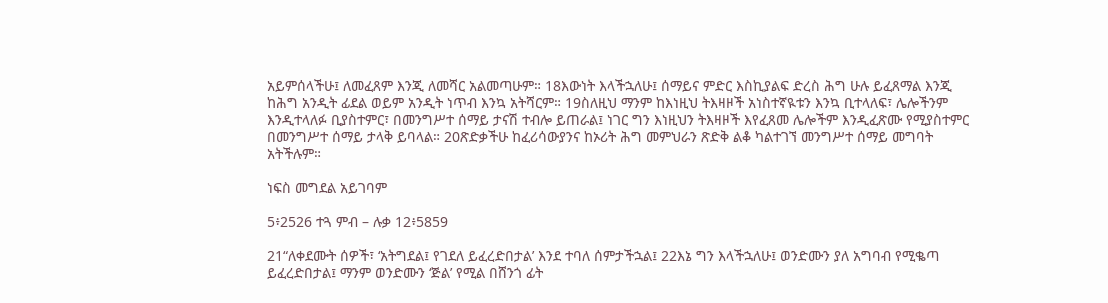አይምሰላችሁ፤ ለመፈጸም እንጂ ለመሻር አልመጣሁም። 18እውነት እላችኋለሁ፤ ሰማይና ምድር እስኪያልፍ ድረስ ሕግ ሁሉ ይፈጸማል እንጂ ከሕግ አንዲት ፊደል ወይም አንዲት ነጥብ እንኳ አትሻርም። 19ስለዚህ ማንም ከእነዚህ ትእዛዞች አነስተኛዪቱን እንኳ ቢተላለፍ፣ ሌሎችንም እንዲተላለፉ ቢያስተምር፣ በመንግሥተ ሰማይ ታናሽ ተብሎ ይጠራል፤ ነገር ግን እነዚህን ትእዛዞች እየፈጸመ ሌሎችም እንዲፈጽሙ የሚያስተምር በመንግሥተ ሰማይ ታላቅ ይባላል። 20ጽድቃችሁ ከፈሪሳውያንና ከኦሪት ሕግ መምህራን ጽድቅ ልቆ ካልተገኘ መንግሥተ ሰማይ መግባት አትችሉም።

ነፍስ መግደል አይገባም

5፥2526 ተጓ ምብ – ሉቃ 12፥5859

21“ለቀደሙት ሰዎች፣ ‘አትግደል፤ የገደለ ይፈረድበታል’ እንደ ተባለ ሰምታችኋል፤ 22እኔ ግን እላችኋለሁ፤ ወንድሙን ያለ አግባብ የሚቈጣ ይፈረድበታል፤ ማንም ወንድሙን ‘ጅል’ የሚል በሸንጎ ፊት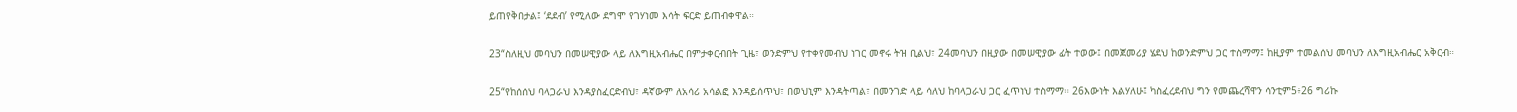ይጠየቅበታል፤ ‘ደደብ’ የሚለው ደግሞ የገሃነመ እሳት ፍርድ ይጠብቀዋል።

23“ስለዚህ መባህን በመሠዊያው ላይ ለእግዚአብሔር በምታቀርብበት ጊዜ፣ ወንድምህ የተቀየመብህ ነገር መኖሩ ትዝ ቢልህ፣ 24መባህን በዚያው በመሠዊያው ፊት ተወው፤ በመጀመሪያ ሄደህ ከወንድምህ ጋር ተስማማ፤ ከዚያም ተመልሰህ መባህን ለእግዚአብሔር አቅርብ።

25“የከሰሰህ ባላጋራህ እንዳያስፈርድብህ፣ ዳኛውም ለአሳሪ አሳልፎ እንዳይሰጥህ፣ በወህኒም እንዳትጣል፣ በመንገድ ላይ ሳለህ ከባላጋራህ ጋር ፈጥነህ ተስማማ። 26እውነት እልሃለሁ፤ ካስፈረደብህ ግን የመጨረሻዋን ሳንቲም5፥26 ግሪኩ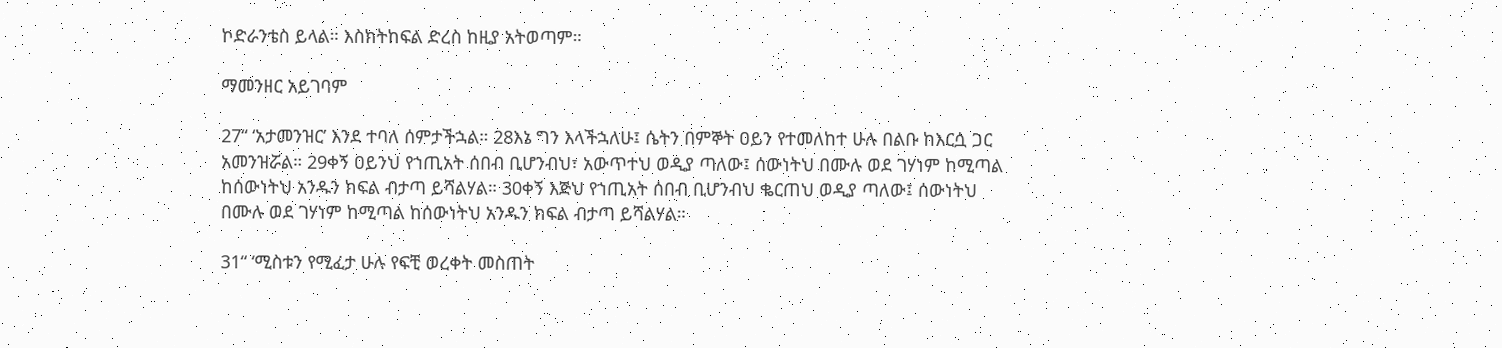ኮድራንቴስ ይላል። እስክትከፍል ድረስ ከዚያ አትወጣም።

ማመንዘር አይገባም

27“ ‘አታመንዝር’ እንደ ተባለ ሰምታችኋል። 28እኔ ግን እላችኋለሁ፤ ሴትን በምኞት ዐይን የተመለከተ ሁሉ በልቡ ከእርሷ ጋር አመንዝሯል። 29ቀኝ ዐይንህ የኀጢአት ሰበብ ቢሆንብህ፣ አውጥተህ ወዲያ ጣለው፤ ሰውነትህ በሙሉ ወደ ገሃነም ከሚጣል ከሰውነትህ አንዱን ክፍል ብታጣ ይሻልሃል። 30ቀኝ እጅህ የኀጢአት ሰበብ ቢሆንብህ ቈርጠህ ወዲያ ጣለው፤ ሰውነትህ በሙሉ ወደ ገሃነም ከሚጣል ከሰውነትህ አንዱን ክፍል ብታጣ ይሻልሃል።

31“ ‘ሚስቱን የሚፈታ ሁሉ የፍቺ ወረቀት መስጠት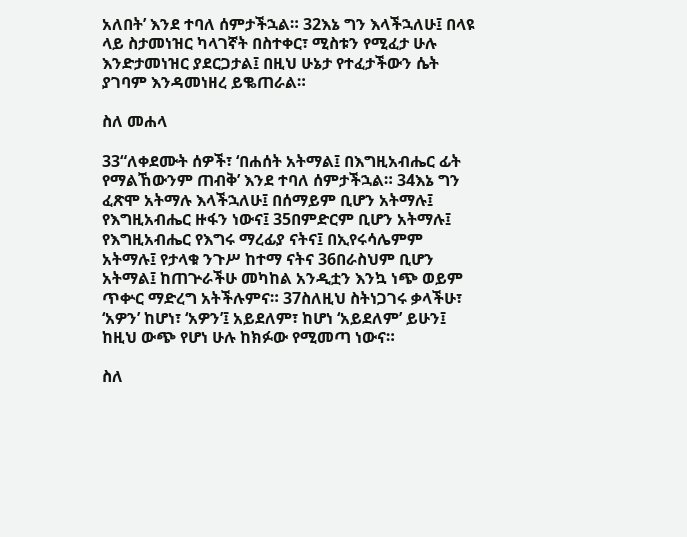አለበት’ እንደ ተባለ ሰምታችኋል። 32እኔ ግን እላችኋለሁ፤ በላዩ ላይ ስታመነዝር ካላገኛት በስተቀር፣ ሚስቱን የሚፈታ ሁሉ እንድታመነዝር ያደርጋታል፤ በዚህ ሁኔታ የተፈታችውን ሴት ያገባም እንዳመነዘረ ይቈጠራል።

ስለ መሐላ

33“ለቀደሙት ሰዎች፣ ‘በሐሰት አትማል፤ በእግዚአብሔር ፊት የማልኸውንም ጠብቅ’ እንደ ተባለ ሰምታችኋል። 34እኔ ግን ፈጽሞ አትማሉ እላችኋለሁ፤ በሰማይም ቢሆን አትማሉ፤ የእግዚአብሔር ዙፋን ነውና፤ 35በምድርም ቢሆን አትማሉ፤ የእግዚአብሔር የእግሩ ማረፊያ ናትና፤ በኢየሩሳሌምም አትማሉ፤ የታላቁ ንጉሥ ከተማ ናትና 36በራስህም ቢሆን አትማል፤ ከጠጕራችሁ መካከል አንዲቷን እንኳ ነጭ ወይም ጥቍር ማድረግ አትችሉምና። 37ስለዚህ ስትነጋገሩ ቃላችሁ፣ ‘አዎን’ ከሆነ፣ ‘አዎን’፤ አይደለም፣ ከሆነ ‘አይደለም’ ይሁን፤ ከዚህ ውጭ የሆነ ሁሉ ከክፉው የሚመጣ ነውና።

ስለ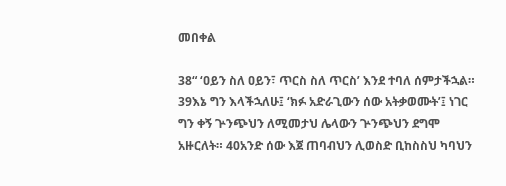መበቀል

38“ ‘ዐይን ስለ ዐይን፣ ጥርስ ስለ ጥርስ’ እንደ ተባለ ሰምታችኋል። 39እኔ ግን እላችኋለሁ፤ ‘ክፉ አድራጊውን ሰው አትቃወሙት’፤ ነገር ግን ቀኝ ጕንጭህን ለሚመታህ ሌላውን ጕንጭህን ደግሞ አዙርለት። 40አንድ ሰው እጀ ጠባብህን ሊወስድ ቢከስስህ ካባህን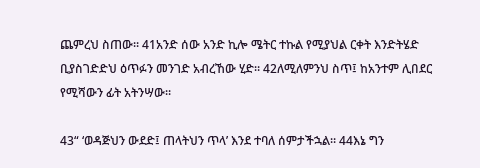ጨምረህ ስጠው። 41አንድ ሰው አንድ ኪሎ ሜትር ተኩል የሚያህል ርቀት እንድትሄድ ቢያስገድድህ ዕጥፉን መንገድ አብረኸው ሂድ። 42ለሚለምንህ ስጥ፤ ከአንተም ሊበደር የሚሻውን ፊት አትንሣው።

43“ ‘ወዳጅህን ውደድ፤ ጠላትህን ጥላ’ እንደ ተባለ ሰምታችኋል። 44እኔ ግን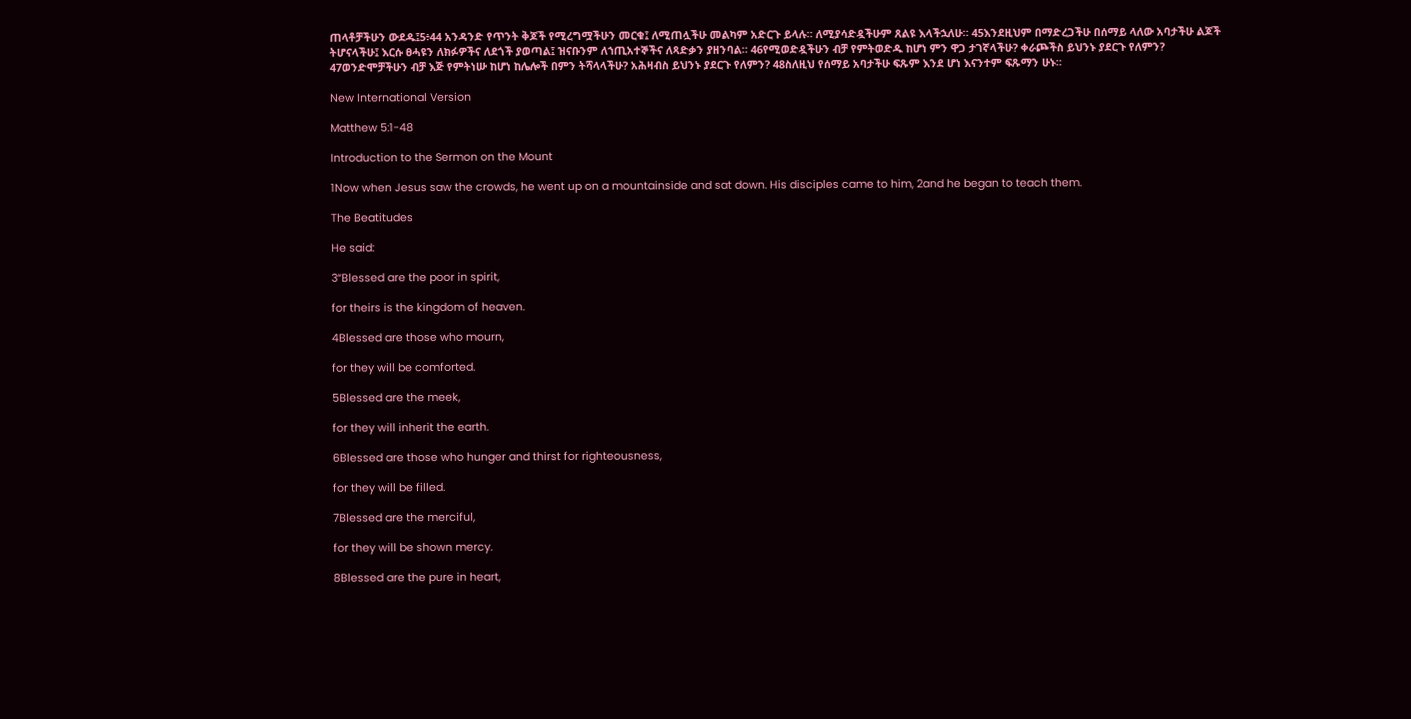ጠላቶቻችሁን ውደዱ፤5፥44 አንዳንድ የጥንት ቅጆች የሚረግሟችሁን መርቁ፤ ለሚጠሏችሁ መልካም አድርጉ ይላሉ። ለሚያሳድዷችሁም ጸልዩ እላችኋለሁ። 45እንደዚህም በማድረጋችሁ በሰማይ ላለው አባታችሁ ልጆች ትሆናላችሁ፤ እርሱ ፀሓዩን ለክፉዎችና ለደጎች ያወጣል፤ ዝናቡንም ለኀጢአተኞችና ለጻድቃን ያዘንባል። 46የሚወድዷችሁን ብቻ የምትወድዱ ከሆነ ምን ዋጋ ታገኛላችሁ? ቀራጮችስ ይህንኑ ያደርጉ የለምን? 47ወንድሞቻችሁን ብቻ እጅ የምትነሡ ከሆነ ከሌሎች በምን ትሻላላችሁ? አሕዛብስ ይህንኑ ያደርጉ የለምን? 48ስለዚህ የሰማይ አባታችሁ ፍጹም እንደ ሆነ እናንተም ፍጹማን ሁኑ።

New International Version

Matthew 5:1-48

Introduction to the Sermon on the Mount

1Now when Jesus saw the crowds, he went up on a mountainside and sat down. His disciples came to him, 2and he began to teach them.

The Beatitudes

He said:

3“Blessed are the poor in spirit,

for theirs is the kingdom of heaven.

4Blessed are those who mourn,

for they will be comforted.

5Blessed are the meek,

for they will inherit the earth.

6Blessed are those who hunger and thirst for righteousness,

for they will be filled.

7Blessed are the merciful,

for they will be shown mercy.

8Blessed are the pure in heart,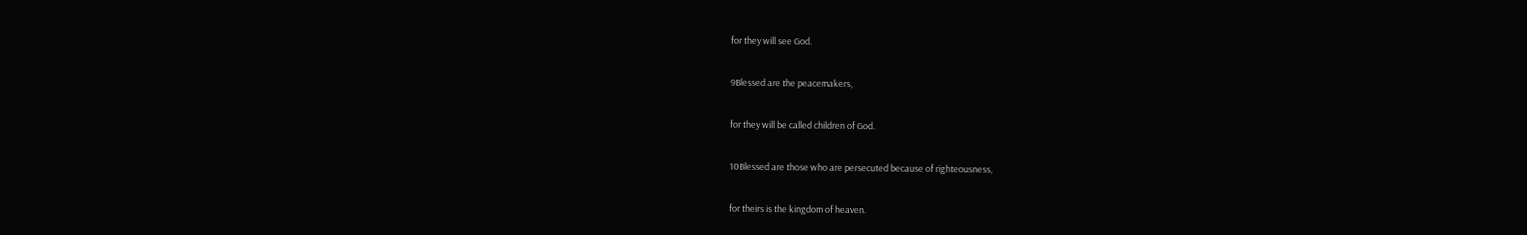for they will see God.

9Blessed are the peacemakers,

for they will be called children of God.

10Blessed are those who are persecuted because of righteousness,

for theirs is the kingdom of heaven.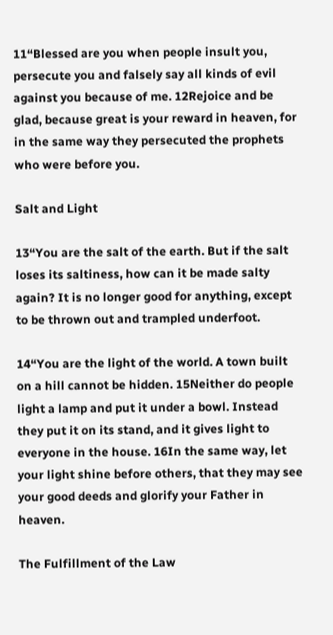11“Blessed are you when people insult you, persecute you and falsely say all kinds of evil against you because of me. 12Rejoice and be glad, because great is your reward in heaven, for in the same way they persecuted the prophets who were before you.

Salt and Light

13“You are the salt of the earth. But if the salt loses its saltiness, how can it be made salty again? It is no longer good for anything, except to be thrown out and trampled underfoot.

14“You are the light of the world. A town built on a hill cannot be hidden. 15Neither do people light a lamp and put it under a bowl. Instead they put it on its stand, and it gives light to everyone in the house. 16In the same way, let your light shine before others, that they may see your good deeds and glorify your Father in heaven.

The Fulfillment of the Law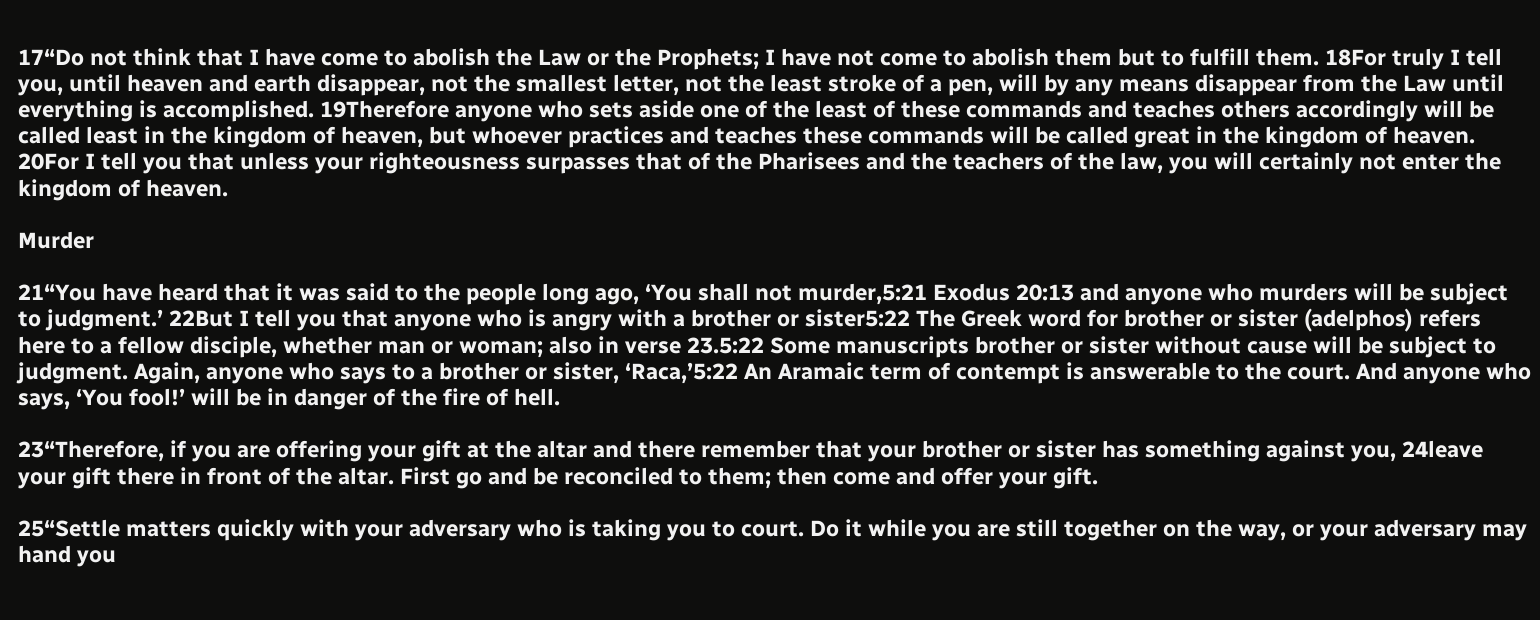17“Do not think that I have come to abolish the Law or the Prophets; I have not come to abolish them but to fulfill them. 18For truly I tell you, until heaven and earth disappear, not the smallest letter, not the least stroke of a pen, will by any means disappear from the Law until everything is accomplished. 19Therefore anyone who sets aside one of the least of these commands and teaches others accordingly will be called least in the kingdom of heaven, but whoever practices and teaches these commands will be called great in the kingdom of heaven. 20For I tell you that unless your righteousness surpasses that of the Pharisees and the teachers of the law, you will certainly not enter the kingdom of heaven.

Murder

21“You have heard that it was said to the people long ago, ‘You shall not murder,5:21 Exodus 20:13 and anyone who murders will be subject to judgment.’ 22But I tell you that anyone who is angry with a brother or sister5:22 The Greek word for brother or sister (adelphos) refers here to a fellow disciple, whether man or woman; also in verse 23.5:22 Some manuscripts brother or sister without cause will be subject to judgment. Again, anyone who says to a brother or sister, ‘Raca,’5:22 An Aramaic term of contempt is answerable to the court. And anyone who says, ‘You fool!’ will be in danger of the fire of hell.

23“Therefore, if you are offering your gift at the altar and there remember that your brother or sister has something against you, 24leave your gift there in front of the altar. First go and be reconciled to them; then come and offer your gift.

25“Settle matters quickly with your adversary who is taking you to court. Do it while you are still together on the way, or your adversary may hand you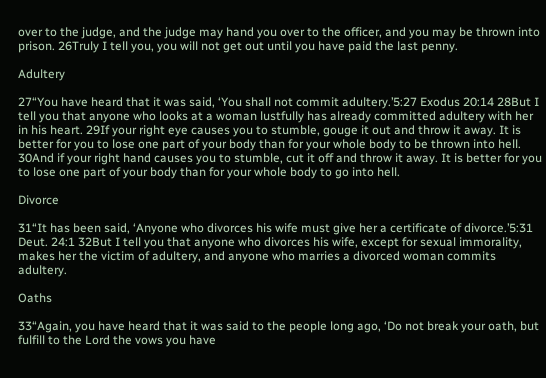over to the judge, and the judge may hand you over to the officer, and you may be thrown into prison. 26Truly I tell you, you will not get out until you have paid the last penny.

Adultery

27“You have heard that it was said, ‘You shall not commit adultery.’5:27 Exodus 20:14 28But I tell you that anyone who looks at a woman lustfully has already committed adultery with her in his heart. 29If your right eye causes you to stumble, gouge it out and throw it away. It is better for you to lose one part of your body than for your whole body to be thrown into hell. 30And if your right hand causes you to stumble, cut it off and throw it away. It is better for you to lose one part of your body than for your whole body to go into hell.

Divorce

31“It has been said, ‘Anyone who divorces his wife must give her a certificate of divorce.’5:31 Deut. 24:1 32But I tell you that anyone who divorces his wife, except for sexual immorality, makes her the victim of adultery, and anyone who marries a divorced woman commits adultery.

Oaths

33“Again, you have heard that it was said to the people long ago, ‘Do not break your oath, but fulfill to the Lord the vows you have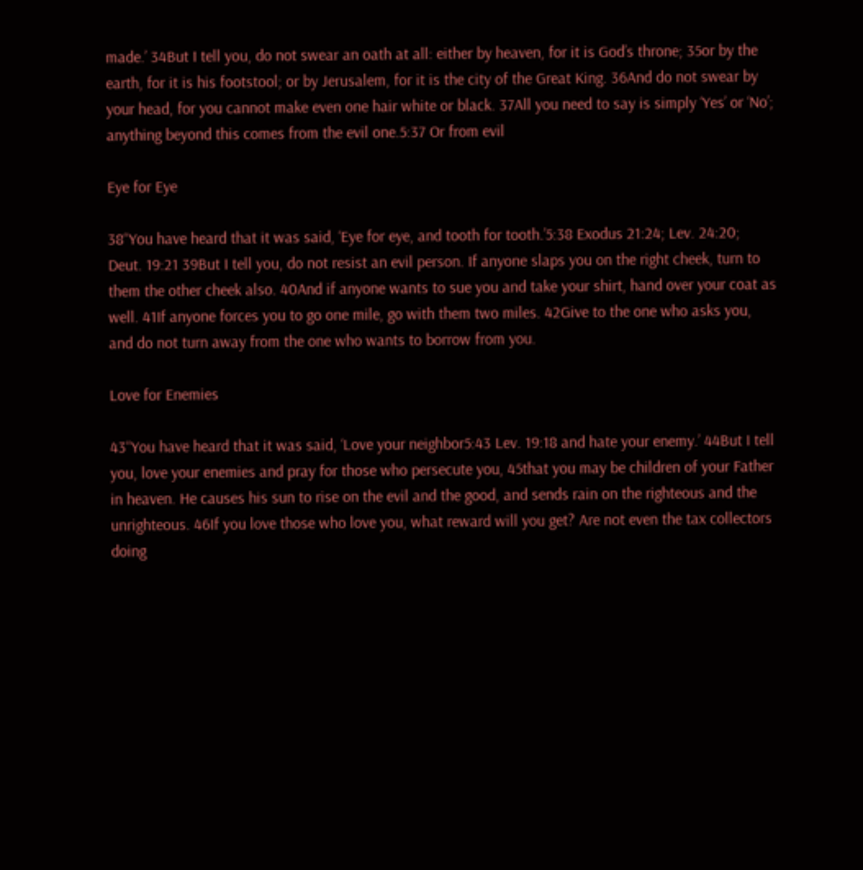made.’ 34But I tell you, do not swear an oath at all: either by heaven, for it is God’s throne; 35or by the earth, for it is his footstool; or by Jerusalem, for it is the city of the Great King. 36And do not swear by your head, for you cannot make even one hair white or black. 37All you need to say is simply ‘Yes’ or ‘No’; anything beyond this comes from the evil one.5:37 Or from evil

Eye for Eye

38“You have heard that it was said, ‘Eye for eye, and tooth for tooth.’5:38 Exodus 21:24; Lev. 24:20; Deut. 19:21 39But I tell you, do not resist an evil person. If anyone slaps you on the right cheek, turn to them the other cheek also. 40And if anyone wants to sue you and take your shirt, hand over your coat as well. 41If anyone forces you to go one mile, go with them two miles. 42Give to the one who asks you, and do not turn away from the one who wants to borrow from you.

Love for Enemies

43“You have heard that it was said, ‘Love your neighbor5:43 Lev. 19:18 and hate your enemy.’ 44But I tell you, love your enemies and pray for those who persecute you, 45that you may be children of your Father in heaven. He causes his sun to rise on the evil and the good, and sends rain on the righteous and the unrighteous. 46If you love those who love you, what reward will you get? Are not even the tax collectors doing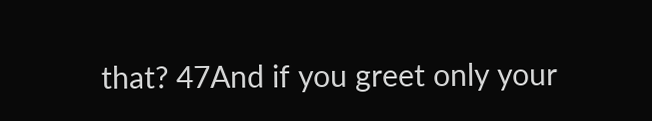that? 47And if you greet only your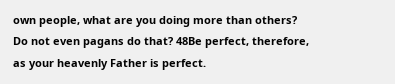own people, what are you doing more than others? Do not even pagans do that? 48Be perfect, therefore, as your heavenly Father is perfect.